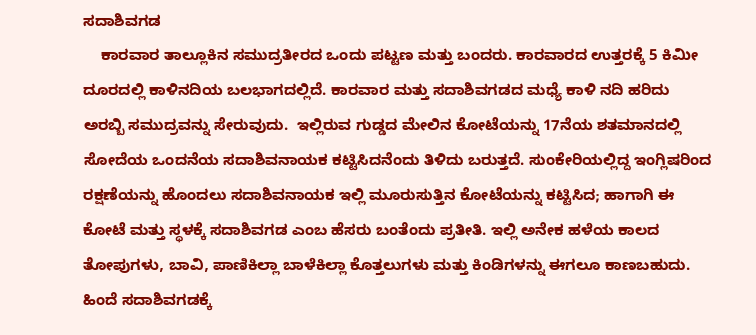ಸದಾಶಿವಗಡ
    ಕಾರವಾರ ತಾಲ್ಲೂಕಿನ ಸಮುದ್ರತೀರದ ಒಂದು ಪಟ್ಟಣ ಮತ್ತು ಬಂದರು. ಕಾರವಾರದ ಉತ್ತರಕ್ಕೆ 5 ಕಿಮೀ ದೂರದಲ್ಲಿ ಕಾಳಿನದಿಯ ಬಲಭಾಗದಲ್ಲಿದೆ. ಕಾರವಾರ ಮತ್ತು ಸದಾಶಿವಗಡದ ಮಧ್ಯೆ ಕಾಳಿ ನದಿ ಹರಿದು ಅರಬ್ಬಿ ಸಮುದ್ರವನ್ನು ಸೇರುವುದು.  ಇಲ್ಲಿರುವ ಗುಡ್ಡದ ಮೇಲಿನ ಕೋಟೆಯನ್ನು 17ನೆಯ ಶತಮಾನದಲ್ಲಿ ಸೋದೆಯ ಒಂದನೆಯ ಸದಾಶಿವನಾಯಕ ಕಟ್ಟಿಸಿದನೆಂದು ತಿಳಿದು ಬರುತ್ತದೆ. ಸುಂಕೇರಿಯಲ್ಲಿದ್ದ ಇಂಗ್ಲಿಷರಿಂದ ರಕ್ಷಣೆಯನ್ನು ಹೊಂದಲು ಸದಾಶಿವನಾಯಕ ಇಲ್ಲಿ ಮೂರುಸುತ್ತಿನ ಕೋಟೆಯನ್ನು ಕಟ್ಟಿಸಿದ; ಹಾಗಾಗಿ ಈ ಕೋಟೆ ಮತ್ತು ಸ್ಥಳಕ್ಕೆ ಸದಾಶಿವಗಡ ಎಂಬ ಹೆಸರು ಬಂತೆಂದು ಪ್ರತೀತಿ. ಇಲ್ಲಿ ಅನೇಕ ಹಳೆಯ ಕಾಲದ ತೋಪುಗಳು, ಬಾವಿ, ಪಾಣಿಕಿಲ್ಲಾ ಬಾಳೆಕಿಲ್ಲಾ ಕೊತ್ತಲುಗಳು ಮತ್ತು ಕಿಂಡಿಗಳನ್ನು ಈಗಲೂ ಕಾಣಬಹುದು. ಹಿಂದೆ ಸದಾಶಿವಗಡಕ್ಕೆ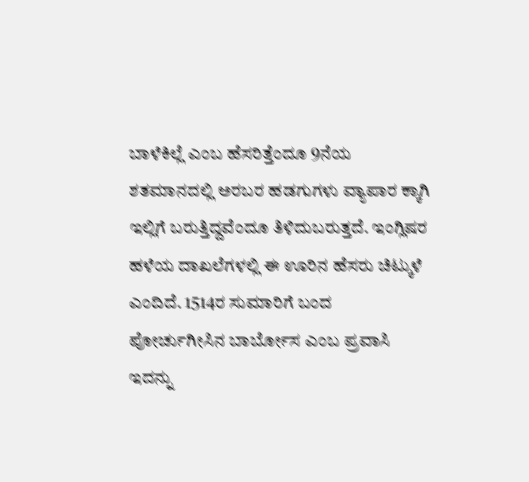ಬಾಳೆಕಿಲ್ಲೆ ಎಂಬ ಹೆಸರಿತ್ತೆಂದೂ 9ನೆಯ ಶತಮಾನದಲ್ಲಿ ಅರಬರ ಹಡಗುಗಳು ವ್ಯಾಪಾರ ಕ್ಕಾಗಿ ಇಲ್ಲಿಗೆ ಬರುತ್ತಿದ್ದವೆಂದೂ ತಿಳಿದುಬರುತ್ತದೆ. ಇಂಗ್ಲಿಷರ ಹಳೆಯ ದಾಖಲೆಗಳಲ್ಲಿ ಈ ಊರಿನ ಹೆಸರು ಚಿಟ್ಕುಳೆ ಎಂದಿದೆ. 1514ರ ಸುಮಾರಿಗೆ ಬಂದ ಪೋರ್ಚುಗೀಸಿನ ಬಾರ್ಬೋಸ ಎಂಬ ಪ್ರವಾಸಿ ಇದನ್ನು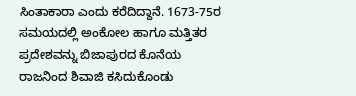ಸಿಂತಾಕಾರಾ ಎಂದು ಕರೆದಿದ್ದಾನೆ. 1673-75ರ ಸಮಯದಲ್ಲಿ ಅಂಕೋಲ ಹಾಗೂ ಮತ್ತಿತರ ಪ್ರದೇಶವನ್ನು ಬಿಜಾಪುರದ ಕೊನೆಯ ರಾಜನಿಂದ ಶಿವಾಜಿ ಕಸಿದುಕೊಂಡು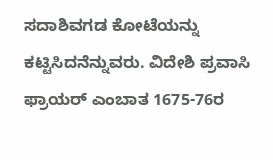ಸದಾಶಿವಗಡ ಕೋಟೆಯನ್ನು ಕಟ್ಟಿಸಿದನೆನ್ನುವರು. ವಿದೇಶಿ ಪ್ರವಾಸಿ ಫ್ರಾಯರ್ ಎಂಬಾತ 1675-76ರ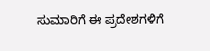ಸುಮಾರಿಗೆ ಈ ಪ್ರದೇಶಗಳಿಗೆ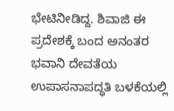ಭೇಟಿನೀಡಿದ್ದ. ಶಿವಾಜಿ ಈ ಪ್ರದೇಶಕ್ಕೆ ಬಂದ ಅನಂತರ ಭವಾನಿ ದೇವತೆಯ ಉಪಾಸನಾಪದ್ಧತಿ ಬಳಕೆಯಲ್ಲಿ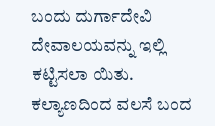ಬಂದು ದುರ್ಗಾದೇವಿ ದೇವಾಲಯವನ್ನು ಇಲ್ಲಿ ಕಟ್ಟಿಸಲಾ ಯಿತು. ಕಲ್ಯಾಣದಿಂದ ವಲಸೆ ಬಂದ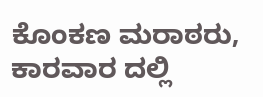ಕೊಂಕಣ ಮರಾಠರು, ಕಾರವಾರ ದಲ್ಲಿ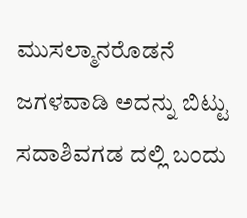ಮುಸಲ್ಮಾನರೊಡನೆ ಜಗಳವಾಡಿ ಅದನ್ನು ಬಿಟ್ಟು ಸದಾಶಿವಗಡ ದಲ್ಲಿ ಬಂದು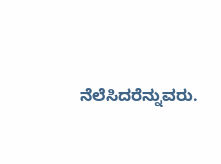ನೆಲೆಸಿದರೆನ್ನುವರು.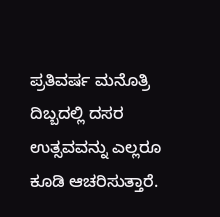ಪ್ರತಿವರ್ಷ ಮನೊತ್ರಿ ದಿಬ್ಬದಲ್ಲಿ ದಸರ ಉತ್ಸವವನ್ನು ಎಲ್ಲರೂ ಕೂಡಿ ಆಚರಿಸುತ್ತಾರೆ.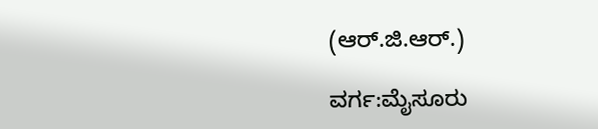(ಆರ್.ಜಿ.ಆರ್.)

ವರ್ಗ:ಮೈಸೂರು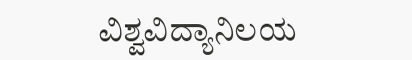ವಿಶ್ವವಿದ್ಯಾನಿಲಯ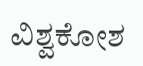ವಿಶ್ವಕೋಶ